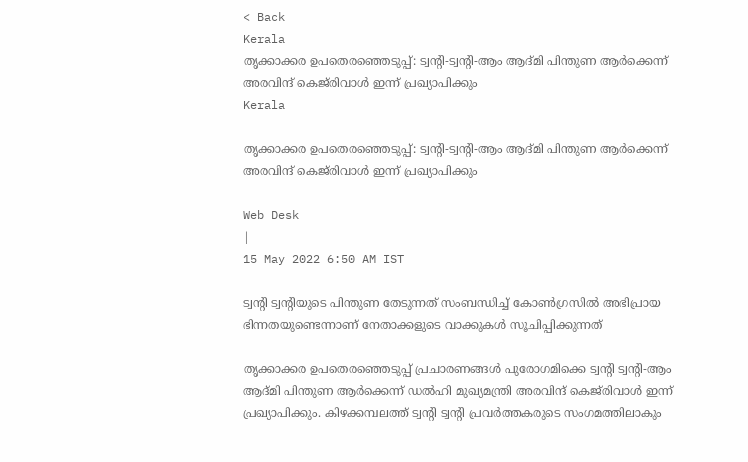< Back
Kerala
തൃക്കാക്കര ഉപതെരഞ്ഞെടുപ്പ്: ട്വന്റി-ട്വന്റി-ആം ആദ്മി പിന്തുണ ആർക്കെന്ന് അരവിന്ദ് കെജ്‌രിവാൾ ഇന്ന് പ്രഖ്യാപിക്കും
Kerala

തൃക്കാക്കര ഉപതെരഞ്ഞെടുപ്പ്: ട്വന്റി-ട്വന്റി-ആം ആദ്മി പിന്തുണ ആർക്കെന്ന് അരവിന്ദ് കെജ്‌രിവാൾ ഇന്ന് പ്രഖ്യാപിക്കും

Web Desk
|
15 May 2022 6:50 AM IST

ട്വന്റി ട്വന്റിയുടെ പിന്തുണ തേടുന്നത് സംബന്ധിച്ച് കോൺഗ്രസിൽ അഭിപ്രായ ഭിന്നതയുണ്ടെന്നാണ് നേതാക്കളുടെ വാക്കുകൾ സൂചിപ്പിക്കുന്നത്

തൃക്കാക്കര ഉപതെരഞ്ഞെടുപ്പ് പ്രചാരണങ്ങൾ പുരോഗമിക്കെ ട്വന്റി ട്വന്റി-ആം ആദ്മി പിന്തുണ ആർക്കെന്ന് ഡൽഹി മുഖ്യമന്ത്രി അരവിന്ദ് കെജ്‌രിവാൾ ഇന്ന് പ്രഖ്യാപിക്കും. കിഴക്കമ്പലത്ത് ട്വന്റി ട്വന്റി പ്രവർത്തകരുടെ സംഗമത്തിലാകും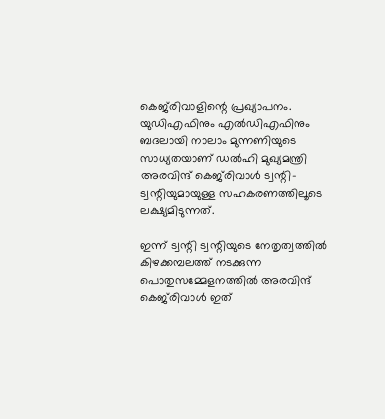കെജ്‌രിവാളിന്റെ പ്രഖ്യാപനം. യുഡിഎഫിനും എൽഡിഎഫിനും ബദലായി നാലാം മുന്നണിയുടെ സാധ്യതയാണ് ഡൽഹി മുഖ്യമന്ത്രി അരവിന്ദ് കെജ്‌രിവാൾ ട്വന്റി-ട്വന്റിയുമായുള്ള സഹകരണത്തിലൂടെ ലക്ഷ്യമിടുന്നത്.

ഇന്ന് ട്വന്റി ട്വന്റിയുടെ നേതൃത്വത്തിൽ കിഴക്കമ്പലത്ത് നടക്കുന്ന പൊതുസമ്മേളനത്തിൽ അരവിന്ദ് കെജ്‌രിവാൾ ഇത്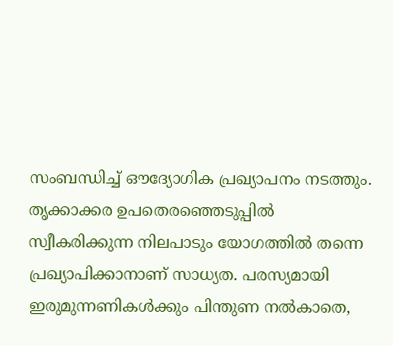സംബന്ധിച്ച് ഔദ്യോഗിക പ്രഖ്യാപനം നടത്തും. തൃക്കാക്കര ഉപതെരഞ്ഞെടുപ്പിൽ സ്വീകരിക്കുന്ന നിലപാടും യോഗത്തിൽ തന്നെ പ്രഖ്യാപിക്കാനാണ് സാധ്യത. പരസ്യമായി ഇരുമുന്നണികൾക്കും പിന്തുണ നൽകാതെ,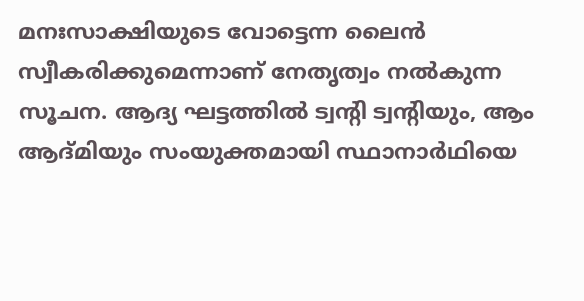മനഃസാക്ഷിയുടെ വോട്ടെന്ന ലൈൻ സ്വീകരിക്കുമെന്നാണ് നേതൃത്വം നൽകുന്ന സൂചന. ആദ്യ ഘട്ടത്തിൽ ട്വന്റി ട്വന്റിയും, ആം ആദ്മിയും സംയുക്തമായി സ്ഥാനാർഥിയെ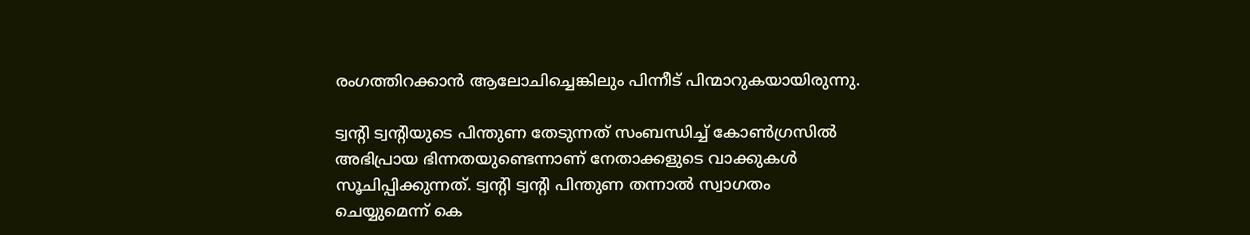രംഗത്തിറക്കാൻ ആലോചിച്ചെങ്കിലും പിന്നീട് പിന്മാറുകയായിരുന്നു.

ട്വന്റി ട്വന്റിയുടെ പിന്തുണ തേടുന്നത് സംബന്ധിച്ച് കോൺഗ്രസിൽ അഭിപ്രായ ഭിന്നതയുണ്ടെന്നാണ് നേതാക്കളുടെ വാക്കുകൾ സൂചിപ്പിക്കുന്നത്. ട്വന്റി ട്വന്റി പിന്തുണ തന്നാൽ സ്വാഗതം ചെയ്യുമെന്ന് കെ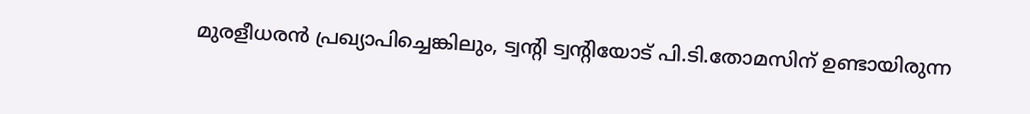മുരളീധരൻ പ്രഖ്യാപിച്ചെങ്കിലും, ട്വന്റി ട്വന്റിയോട് പി.ടി.തോമസിന് ഉണ്ടായിരുന്ന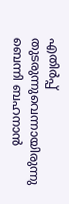എതിർപ്പ് തുടരുന്നുവെന്നായിരുന്നു ബെന്നി ബഹനാൻ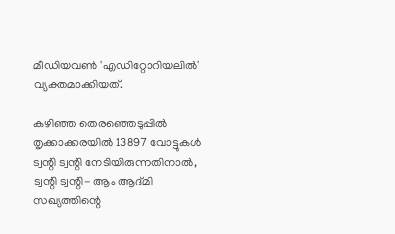മീഡിയവൺ 'എഡിറ്റോറിയലിൽ' വ്യക്തമാക്കിയത്.

കഴിഞ്ഞ തെരഞ്ഞെടുപ്പിൽ തൃക്കാക്കരയിൽ 13897 വോട്ടുകൾ ട്വന്റി ട്വന്റി നേടിയിരുന്നതിനാൽ, ട്വന്റി ട്വന്റി- ആം ആദ്മി സഖ്യത്തിന്റെ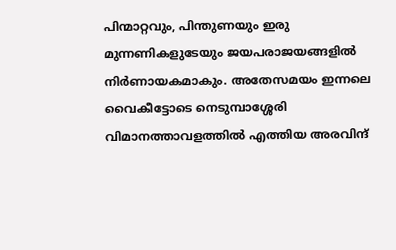പിന്മാറ്റവും, പിന്തുണയും ഇരു മുന്നണികളുടേയും ജയപരാജയങ്ങളിൽ നിർണായകമാകും. അതേസമയം ഇന്നലെ വൈകീട്ടോടെ നെടുമ്പാശ്ശേരി വിമാനത്താവളത്തിൽ എത്തിയ അരവിന്ദ്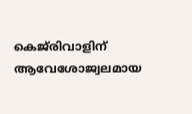കെജ്‌രിവാളിന് ആവേശോജ്വലമായ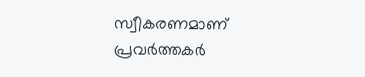സ്വീകരണമാണ് പ്രവർത്തകർ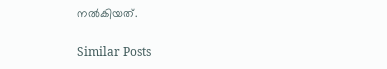നൽകിയത്.

Similar Posts